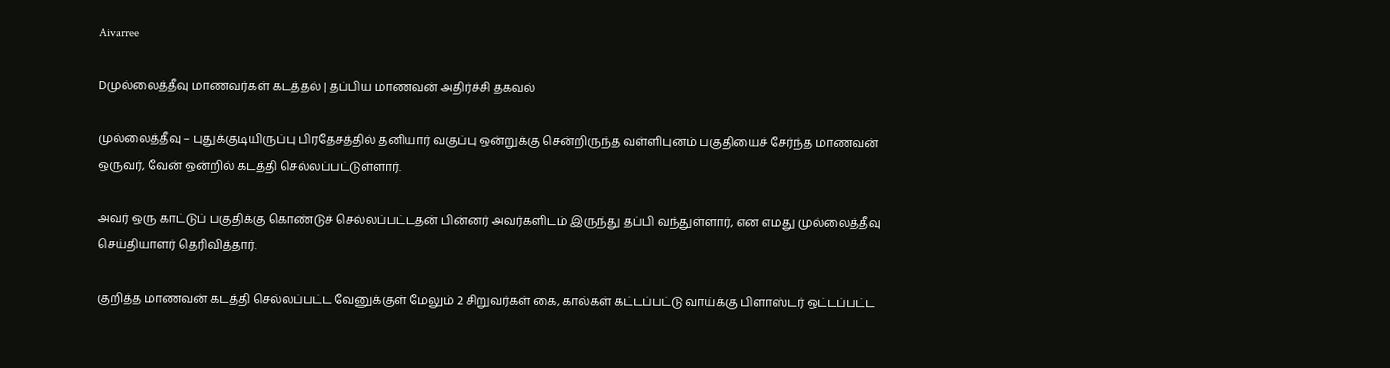Aivarree

Dமுல்லைத்தீவு மாணவர்கள் கடத்தல் | தப்பிய மாணவன் அதிர்ச்சி தகவல்

முல்லைத்தீவு – புதுக்குடியிருப்பு பிரதேசத்தில் தனியார் வகுப்பு ஒன்றுக்கு சென்றிருந்த வள்ளிபுனம் பகுதியைச் சேர்ந்த மாணவன் ஒருவர், வேன் ஒன்றில் கடத்தி செல்லப்பட்டுள்ளார்.

அவர் ஒரு காட்டுப் பகுதிக்கு கொண்டுச் செல்லப்பட்டதன் பின்னர் அவர்களிடம் இருந்து தப்பி வந்துள்ளார், என எமது முல்லைத்தீவு செய்தியாளர் தெரிவித்தார்.

குறித்த மாணவன் கடத்தி செல்லப்பட்ட வேனுக்குள் மேலும் 2 சிறுவர்கள் கை, கால்கள் கட்டப்பட்டு வாய்க்கு பிளாஸ்டர் ஒட்டப்பட்ட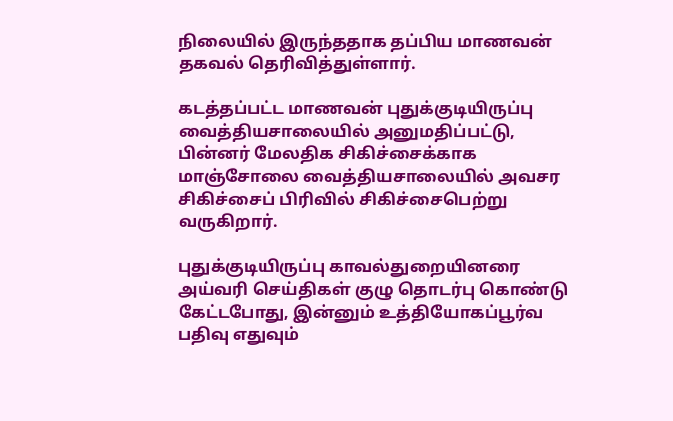நிலையில் இருந்ததாக தப்பிய மாணவன் தகவல் தெரிவித்துள்ளார்.

கடத்தப்பட்ட மாணவன் புதுக்குடியிருப்பு வைத்தியசாலையில் அனுமதிப்பட்டு, பின்னர் மேலதிக சிகிச்சைக்காக மாஞ்சோலை வைத்தியசாலையில் அவசர சிகிச்சைப் பிரிவில் சிகிச்சைபெற்று வருகிறார்.

புதுக்குடியிருப்பு காவல்துறையினரை அய்வரி செய்திகள் குழு தொடர்பு கொண்டு கேட்டபோது, இன்னும் உத்தியோகப்பூர்வ பதிவு எதுவும்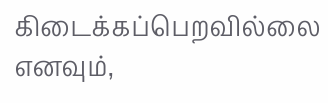கிடைக்கப்பெறவில்லை எனவும்,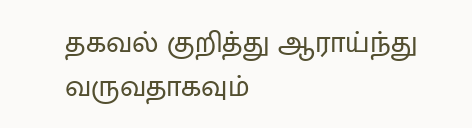தகவல் குறித்து ஆராய்ந்து வருவதாகவும்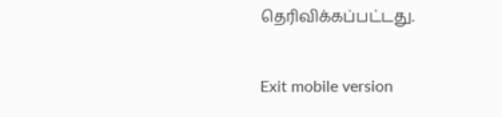தெரிவிக்கப்பட்டது.

Exit mobile version